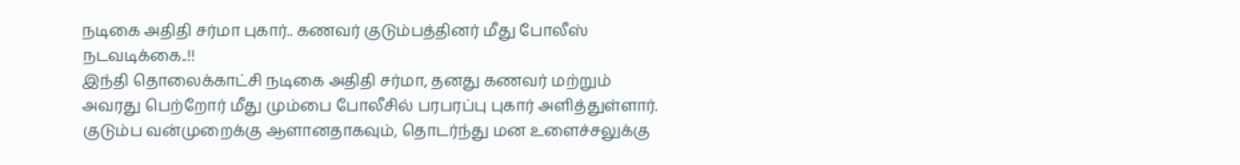நடிகை அதிதி சர்மா புகார்.. கணவர் குடும்பத்தினர் மீது போலீஸ் நடவடிக்கை..!!
இந்தி தொலைக்காட்சி நடிகை அதிதி சர்மா, தனது கணவர் மற்றும் அவரது பெற்றோர் மீது மும்பை போலீசில் பரபரப்பு புகார் அளித்துள்ளார். குடும்ப வன்முறைக்கு ஆளானதாகவும், தொடர்ந்து மன உளைச்சலுக்கு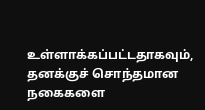உள்ளாக்கப்பட்டதாகவும், தனக்குச் சொந்தமான நகைகளை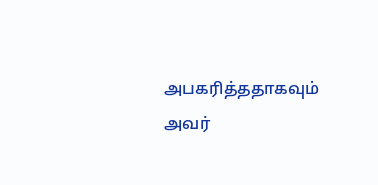அபகரித்ததாகவும் அவர்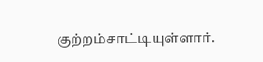குற்றம்சாட்டியுள்ளார்.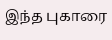இந்த புகாரை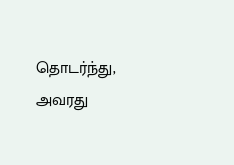தொடர்ந்து, அவரது